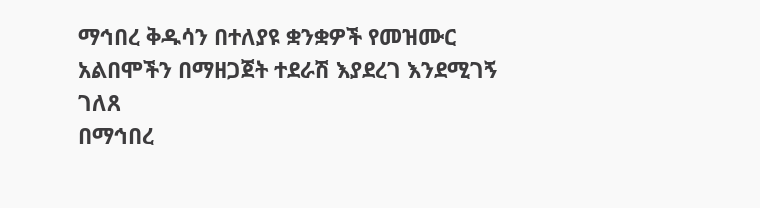ማኅበረ ቅዱሳን በተለያዩ ቋንቋዎች የመዝሙር አልበሞችን በማዘጋጀት ተደራሽ እያደረገ እንደሚገኝ ገለጸ
በማኅበረ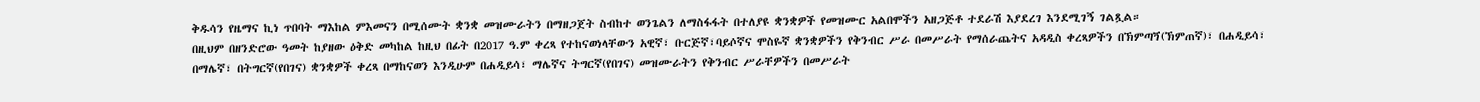ቅዱሳን የዜማና ኪነ ጥበባት ማእከል ምእመናን በሚሰሙት ቋንቋ መዝሙራትን በማዘጋጀት ስብከተ ወንጌልን ለማስፋፋት በተለያዩ ቋንቋዎች የመዝሙር አልበሞችን አዘጋጅቶ ተደራሽ እያደረገ እንደሚገኝ ገልጿል።
በዚህም በዘንድሮው ዓመት ከያዘው ዕቅድ መካከል ከዚህ በፊት በ2017 ዓ.ም ቀረጻ የተከናወነላቸውን አዊኛ፣ ቡርጅኛ፣ባይሶኛና ሞስዬኛ ቋንቋዎችን የቅንብር ሥራ በመሥራት የማሰራጨትና አዳዲስ ቀረጻዎችን በኽምጣጞ(ኽምጠኛ)፣ በሐዲይሳ፣ በማሌኛ፣ በትግርኛ(የበገና) ቋንቋዎች ቀረጻ በማከናወን እንዲሁም በሐዲይሳ፣ ማሌኛና ትግርኛ(የበገና) መዝሙራትን የቅንብር ሥራቸዎችን በመሥራት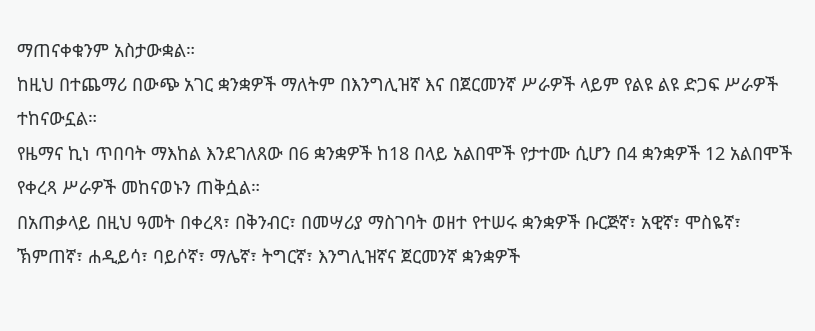ማጠናቀቁንም አስታውቋል።
ከዚህ በተጨማሪ በውጭ አገር ቋንቋዎች ማለትም በእንግሊዝኛ እና በጀርመንኛ ሥራዎች ላይም የልዩ ልዩ ድጋፍ ሥራዎች ተከናውኗል።
የዜማና ኪነ ጥበባት ማእከል እንደገለጸው በ6 ቋንቋዎች ከ18 በላይ አልበሞች የታተሙ ሲሆን በ4 ቋንቋዎች 12 አልበሞች የቀረጻ ሥራዎች መከናወኑን ጠቅሷል።
በአጠቃላይ በዚህ ዓመት በቀረጻ፣ በቅንብር፣ በመሣሪያ ማስገባት ወዘተ የተሠሩ ቋንቋዎች ቡርጅኛ፣ አዊኛ፣ ሞስዬኛ፣ ኽምጠኛ፣ ሐዲይሳ፣ ባይሶኛ፣ ማሌኛ፣ ትግርኛ፣ እንግሊዝኛና ጀርመንኛ ቋንቋዎች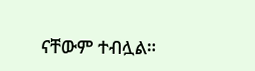ናቸውም ተብሏል።